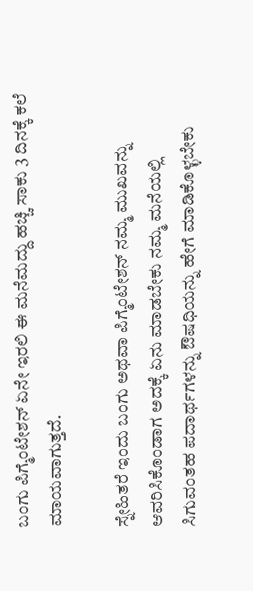ಬಂಗು ಪಿಗ್ಮೆಂಟೇಶನ್ ಏನೇ ಇರಲಿ ಈ ಮನೆಮದ್ದು ಹಚ್ಚಿ ಸಾಕು 3 ದಿನಕ್ಕೆ ಕಲೆ ಮಾಯವಾಗುತ್ತದೆ.

ಸ್ನೇಹಿತರೆ ಇಂದು ಬಂಗು ಅಥವಾ ಪಿಗ್ಮೆಂಟೇಶನ್ ನಮ್ಮ ಮುಖವನ್ನು ಆವರಿಸಿಕೊಂಡಾಗ ಅದಕ್ಕೆ ಏನು ಮಾಡಬೇಕು ನಮ್ಮ ಮನೆಯಲ್ಲಿ ಸಿಗುವಂತಹ ಪದಾರ್ಥಗಳನ್ನು ಔಷಧಿಯನ್ನು ಹೇಗೆ ಮಾಡಿಕೊಳ್ಳಬೇಕು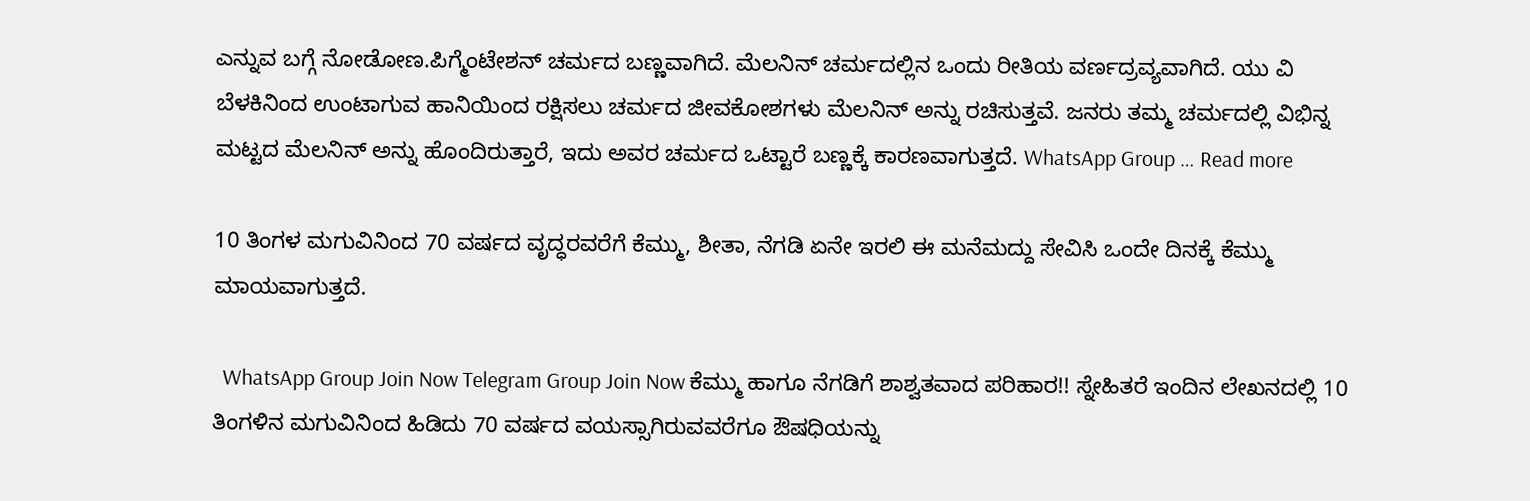ಎನ್ನುವ ಬಗ್ಗೆ ನೋಡೋಣ.ಪಿಗ್ಮೆಂಟೇಶನ್ ಚರ್ಮದ ಬಣ್ಣವಾಗಿದೆ. ಮೆಲನಿನ್ ಚರ್ಮದಲ್ಲಿನ ಒಂದು ರೀತಿಯ ವರ್ಣದ್ರವ್ಯವಾಗಿದೆ. ಯು ವಿ ಬೆಳಕಿನಿಂದ ಉಂಟಾಗುವ ಹಾನಿಯಿಂದ ರಕ್ಷಿಸಲು ಚರ್ಮದ ಜೀವಕೋಶಗಳು ಮೆಲನಿನ್ ಅನ್ನು ರಚಿಸುತ್ತವೆ. ಜನರು ತಮ್ಮ ಚರ್ಮದಲ್ಲಿ ವಿಭಿನ್ನ ಮಟ್ಟದ ಮೆಲನಿನ್ ಅನ್ನು ಹೊಂದಿರುತ್ತಾರೆ, ಇದು ಅವರ ಚರ್ಮದ ಒಟ್ಟಾರೆ ಬಣ್ಣಕ್ಕೆ ಕಾರಣವಾಗುತ್ತದೆ. WhatsApp Group … Read more

10 ತಿಂಗಳ ಮಗುವಿನಿಂದ 70 ವರ್ಷದ ವೃದ್ಧರವರೆಗೆ ಕೆಮ್ಮು, ಶೀತಾ, ನೆಗಡಿ ಏನೇ ಇರಲಿ ಈ ಮನೆಮದ್ದು ಸೇವಿಸಿ ಒಂದೇ ದಿನಕ್ಕೆ ಕೆಮ್ಮು ಮಾಯವಾಗುತ್ತದೆ.

  WhatsApp Group Join Now Telegram Group Join Now ಕೆಮ್ಮು ಹಾಗೂ ನೆಗಡಿಗೆ ಶಾಶ್ವತವಾದ ಪರಿಹಾರ!! ಸ್ನೇಹಿತರೆ ಇಂದಿನ ಲೇಖನದಲ್ಲಿ 10 ತಿಂಗಳಿನ ಮಗುವಿನಿಂದ ಹಿಡಿದು 70 ವರ್ಷದ ವಯಸ್ಸಾಗಿರುವವರೆಗೂ ಔಷಧಿಯನ್ನು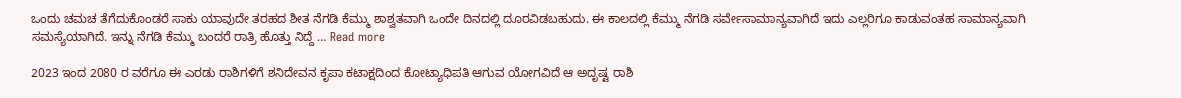ಒಂದು ಚಮಚ ತೆಗೆದುಕೊಂಡರೆ ಸಾಕು ಯಾವುದೇ ತರಹದ ಶೀತ ನೆಗಡಿ ಕೆಮ್ಮು ಶಾಶ್ವತವಾಗಿ ಒಂದೇ ದಿನದಲ್ಲಿ ದೂರವಿಡಬಹುದು. ಈ ಕಾಲದಲ್ಲಿ ಕೆಮ್ಮು ನೆಗಡಿ ಸರ್ವೇಸಾಮಾನ್ಯವಾಗಿದೆ ಇದು ಎಲ್ಲರಿಗೂ ಕಾಡುವಂತಹ ಸಾಮಾನ್ಯವಾಗಿ ಸಮಸ್ಯೆಯಾಗಿದೆ. ಇನ್ನು ನೆಗಡಿ ಕೆಮ್ಮು ಬಂದರೆ ರಾತ್ರಿ ಹೊತ್ತು ನಿದ್ದೆ … Read more

2023 ಇಂದ 2080 ರ ವರೆಗೂ ಈ ಎರಡು ರಾಶಿಗಳಿಗೆ ಶನಿದೇವನ ಕೃಪಾ ಕಟಾಕ್ಷದಿಂದ ಕೋಟ್ಯಾಧಿಪತಿ ಆಗುವ ಯೋಗವಿದೆ ಆ ಅದೃಷ್ಟ ರಾಶಿ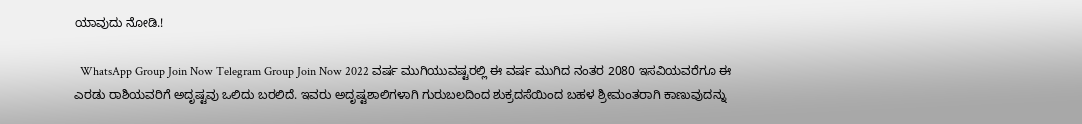ಯಾವುದು ನೋಡಿ.!

  WhatsApp Group Join Now Telegram Group Join Now 2022 ವರ್ಷ ಮುಗಿಯುವಷ್ಟರಲ್ಲಿ ಈ ವರ್ಷ ಮುಗಿದ ನಂತರ 2080 ಇಸವಿಯವರೆಗೂ ಈ ಎರಡು ರಾಶಿಯವರಿಗೆ ಅದೃಷ್ಟವು ಒಲಿದು ಬರಲಿದೆ. ಇವರು ಅದೃಷ್ಟಶಾಲಿಗಳಾಗಿ ಗುರುಬಲದಿಂದ ಶುಕ್ರದಸೆಯಿಂದ ಬಹಳ ಶ್ರೀಮಂತರಾಗಿ ಕಾಣುವುದನ್ನು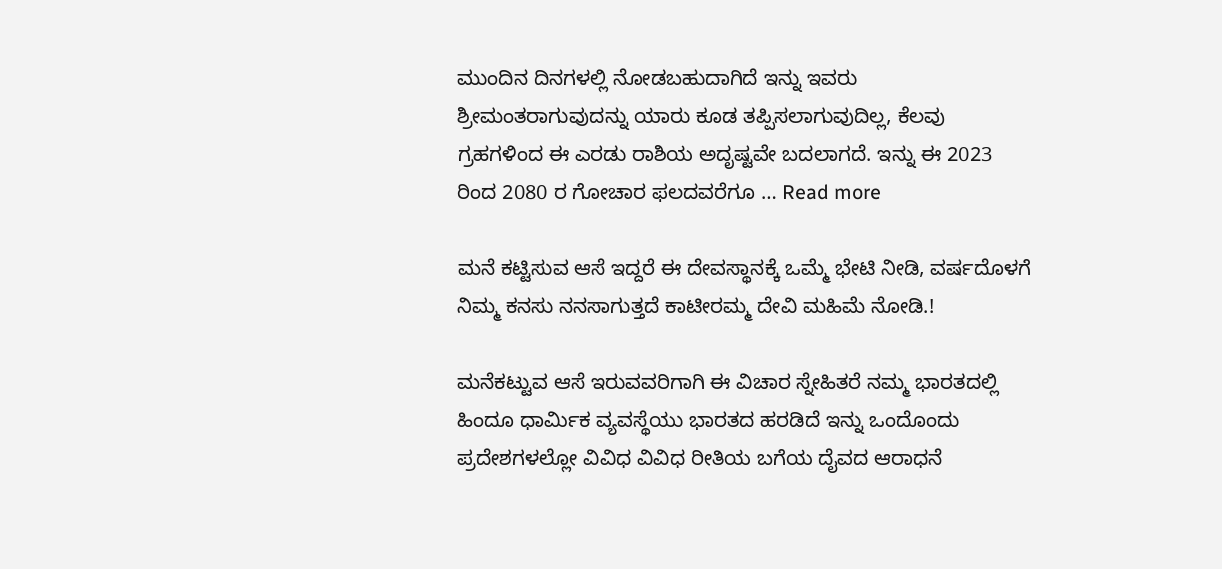ಮುಂದಿನ ದಿನಗಳಲ್ಲಿ ನೋಡಬಹುದಾಗಿದೆ ಇನ್ನು ಇವರು ಶ್ರೀಮಂತರಾಗುವುದನ್ನು ಯಾರು ಕೂಡ ತಪ್ಪಿಸಲಾಗುವುದಿಲ್ಲ, ಕೆಲವು ಗ್ರಹಗಳಿಂದ ಈ ಎರಡು ರಾಶಿಯ ಅದೃಷ್ಟವೇ ಬದಲಾಗದೆ. ಇನ್ನು ಈ 2023 ರಿಂದ 2080 ರ ಗೋಚಾರ ಫಲದವರೆಗೂ … Read more

ಮನೆ ಕಟ್ಟಿಸುವ ಆಸೆ ಇದ್ದರೆ ಈ ದೇವಸ್ಥಾನಕ್ಕೆ ಒಮ್ಮೆ ಭೇಟಿ ನೀಡಿ, ವರ್ಷದೊಳಗೆ ನಿಮ್ಮ ಕನಸು ನನಸಾಗುತ್ತದೆ ಕಾಟೀರಮ್ಮ ದೇವಿ ಮಹಿಮೆ ನೋಡಿ.!

ಮನೆಕಟ್ಟುವ ಆಸೆ ಇರುವವರಿಗಾಗಿ ಈ ವಿಚಾರ ಸ್ನೇಹಿತರೆ ನಮ್ಮ ಭಾರತದಲ್ಲಿ ಹಿಂದೂ ಧಾರ್ಮಿಕ ವ್ಯವಸ್ಥೆಯು ಭಾರತದ ಹರಡಿದೆ ಇನ್ನು ಒಂದೊಂದು ಪ್ರದೇಶಗಳಲ್ಲೋ ವಿವಿಧ ವಿವಿಧ ರೀತಿಯ ಬಗೆಯ ದೈವದ ಆರಾಧನೆ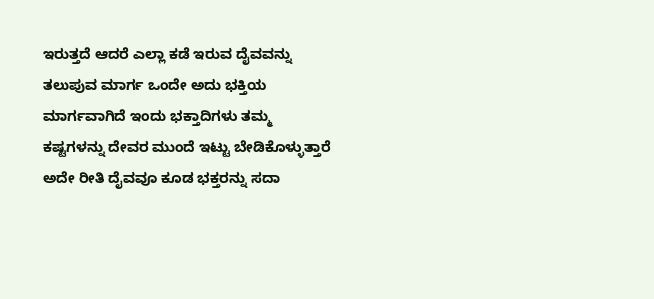ಇರುತ್ತದೆ ಆದರೆ ಎಲ್ಲಾ ಕಡೆ ಇರುವ ದೈವವನ್ನು ತಲುಪುವ ಮಾರ್ಗ ಒಂದೇ ಅದು ಭಕ್ತಿಯ ಮಾರ್ಗವಾಗಿದೆ ಇಂದು ಭಕ್ತಾದಿಗಳು ತಮ್ಮ ಕಷ್ಟಗಳನ್ನು ದೇವರ ಮುಂದೆ ಇಟ್ಟು ಬೇಡಿಕೊಳ್ಳುತ್ತಾರೆ ಅದೇ ರೀತಿ ದೈವವೂ ಕೂಡ ಭಕ್ತರನ್ನು ಸದಾ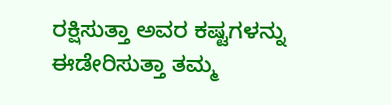ರಕ್ಷಿಸುತ್ತಾ ಅವರ ಕಷ್ಟಗಳನ್ನು ಈಡೇರಿಸುತ್ತಾ ತಮ್ಮ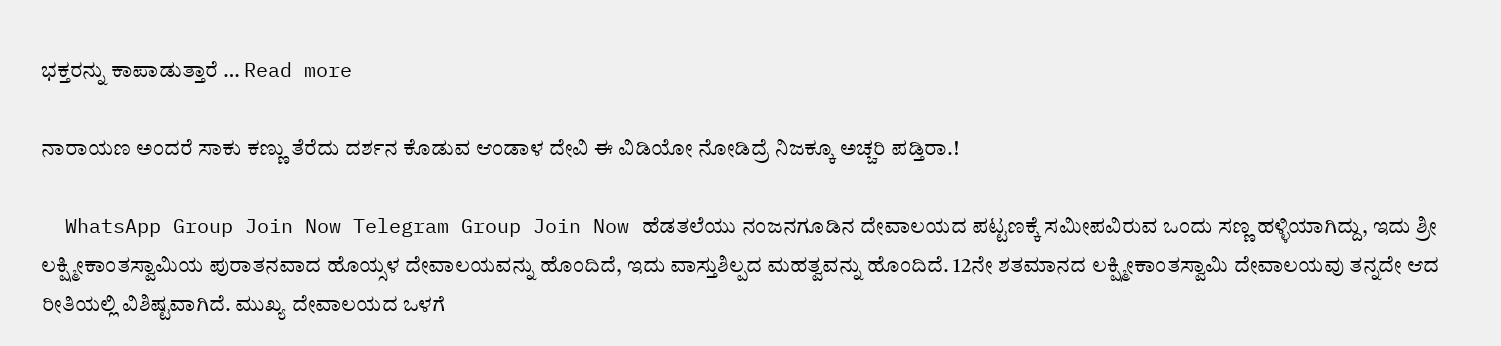ಭಕ್ತರನ್ನು ಕಾಪಾಡುತ್ತಾರೆ … Read more

ನಾರಾಯಣ ಅಂದರೆ ಸಾಕು ಕಣ್ಣು ತೆರೆದು ದರ್ಶನ ಕೊಡುವ ಆಂಡಾಳ ದೇವಿ ಈ ವಿಡಿಯೋ ನೋಡಿದ್ರೆ ನಿಜಕ್ಕೂ ಅಚ್ಚರಿ ಪಡ್ತಿರಾ.!

  WhatsApp Group Join Now Telegram Group Join Now ಹೆಡತಲೆಯು ನಂಜನಗೂಡಿನ ದೇವಾಲಯದ ಪಟ್ಟಣಕ್ಕೆ ಸಮೀಪವಿರುವ ಒಂದು ಸಣ್ಣ ಹಳ್ಳಿಯಾಗಿದ್ದು, ಇದು ಶ್ರೀ ಲಕ್ಷ್ಮೀಕಾಂತಸ್ವಾಮಿಯ ಪುರಾತನವಾದ ಹೊಯ್ಸಳ ದೇವಾಲಯವನ್ನು ಹೊಂದಿದೆ, ಇದು ವಾಸ್ತುಶಿಲ್ಪದ ಮಹತ್ವವನ್ನು ಹೊಂದಿದೆ. 12ನೇ ಶತಮಾನದ ಲಕ್ಷ್ಮೀಕಾಂತಸ್ವಾಮಿ ದೇವಾಲಯವು ತನ್ನದೇ ಆದ ರೀತಿಯಲ್ಲಿ ವಿಶಿಷ್ಟವಾಗಿದೆ. ಮುಖ್ಯ ದೇವಾಲಯದ ಒಳಗೆ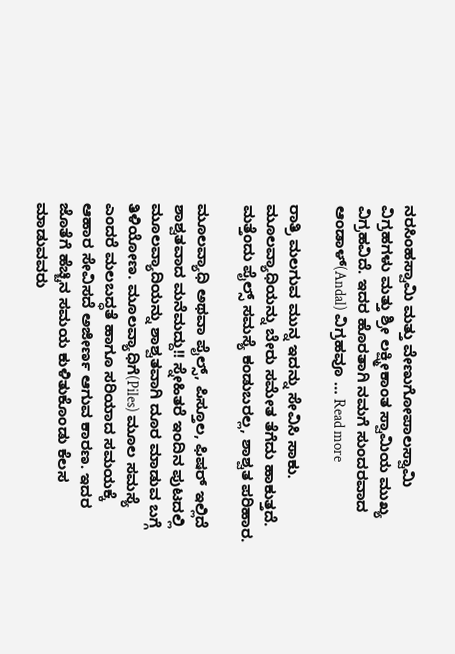ನರಸಿಂಹಸ್ವಾಮಿ ಮತ್ತು ವೇಣುಗೋಪಾಲಸ್ವಾಮಿ ವಿಗ್ರಹಗಳು ಮತ್ತು ಶ್ರೀ ಲಕ್ಷ್ಮೀಕಾಂತ ಸ್ವಾಮಿಯ ಮುಖ್ಯ ವಿಗ್ರಹವಿದೆ. ಇದರ ಹೊರತಾಗಿ ನಮಗೆ ಸುಂದರವಾದ ಆಂಡಾಳ್(Andal) ವಿಗ್ರಹವೂ … Read more

ರಾತ್ರಿ ಮಲಗುವ ಮುನ್ನ ಇದನ್ನು ಸೇವಿಸಿ ಸಾಕು. ಮೂಲವ್ಯಾಧಿಯನ್ನು ಬೇರು ಸಮೇತ ತೆಗೆದು ಹಾಕುತ್ತದೆ. ಮತ್ತೆಂದು ಪೈಲ್ಸ್ ಸಮಸ್ಯೆ ಕಂಡುಬರಲ್ಲ, ಶಾಶ್ವತ ಪರಿಹಾರ.

ಮೂಲವ್ಯಾಧಿ ಅಥವಾ ಪೈಲ್ಸ್, ಪಿಸ್ತೂಲ, ಫಿಷರ್ ಇಲ್ಲಿದೆ ಶಾಶ್ವತವಾದ ಮನೆಮದ್ದು!! ಸ್ನೇಹಿತರೆ ಇಂದಿನ ಪುಟದಲ್ಲಿ ಮೂಲವ್ಯಾದಿಯನ್ನು ಶಾಶ್ವತವಾಗಿ ದೂರ ಮಾಡುವ ಬಗ್ಗೆ ತಿಳಿಯೋಣ. ಮೂಲವ್ಯಾಧಿಗೆ(Piles) ಮೂಲ ಸಮಸ್ಯೆ ಎಂದರೆ ಮಲಬದ್ಧತೆ ಹಾಗೂ ಸರಿಯಾದ ಸಮಯಕ್ಕೆ ಆಹಾರ ಸೇವಿಸದೆ ಅಜೀರ್ಣ ಆಗುವ ಕಾರಣ. ಇದರ ಜೊತೆಗೆ ಹೆಚ್ಚಿನ ಸಮಯ ಕುಳಿತುಕೊಂಡು ಕೆಲಸ ಮಾಡುವವರು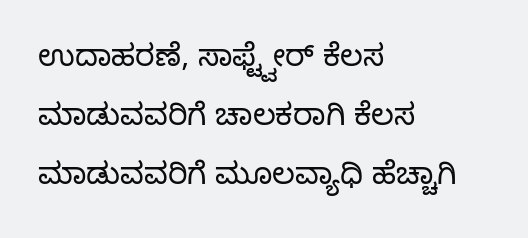ಉದಾಹರಣೆ, ಸಾಫ್ಟ್ವೇರ್ ಕೆಲಸ ಮಾಡುವವರಿಗೆ ಚಾಲಕರಾಗಿ ಕೆಲಸ ಮಾಡುವವರಿಗೆ ಮೂಲವ್ಯಾಧಿ ಹೆಚ್ಚಾಗಿ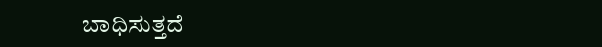ಬಾಧಿಸುತ್ತದೆ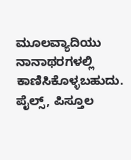ಮೂಲವ್ಯಾದಿಯು ನಾನಾಥರಗಳಲ್ಲಿ ಕಾಣಿಸಿಕೊಳ್ಳಬಹುದು. ಪೈಲ್ಸ್, ಪಿಸ್ತೂಲ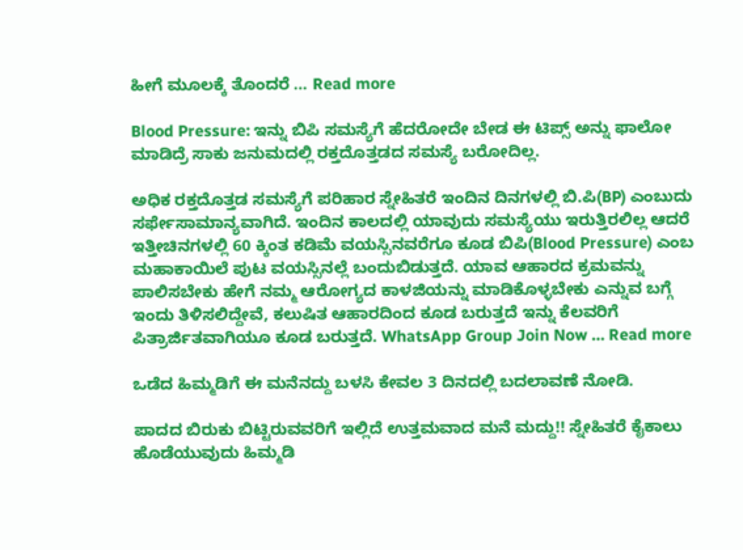ಹೀಗೆ ಮೂಲಕ್ಕೆ ತೊಂದರೆ … Read more

Blood Pressure: ಇನ್ನು ಬಿಪಿ ಸಮಸ್ಯೆಗೆ ಹೆದರೋದೇ ಬೇಡ ಈ ಟಿಪ್ಸ್ ಅನ್ನು ಫಾಲೋ ಮಾಡಿದ್ರೆ ಸಾಕು ಜನುಮದಲ್ಲಿ ರಕ್ತದೊತ್ತಡದ ಸಮಸ್ಯೆ ಬರೋದಿಲ್ಲ.

ಅಧಿಕ ರಕ್ತದೊತ್ತಡ ಸಮಸ್ಯೆಗೆ ಪರಿಹಾರ ಸ್ನೇಹಿತರೆ ಇಂದಿನ ದಿನಗಳಲ್ಲಿ ಬಿ.ಪಿ(BP) ಎಂಬುದು ಸರ್ಫೇಸಾಮಾನ್ಯವಾಗಿದೆ. ಇಂದಿನ ಕಾಲದಲ್ಲಿ ಯಾವುದು ಸಮಸ್ಯೆಯು ಇರುತ್ತಿರಲಿಲ್ಲ ಆದರೆ ಇತ್ತೀಚಿನಗಳಲ್ಲಿ 60 ಕ್ಕಿಂತ ಕಡಿಮೆ ವಯಸ್ಸಿನವರೆಗೂ ಕೂಡ ಬಿಪಿ(Blood Pressure) ಎಂಬ ಮಹಾಕಾಯಿಲೆ ಪುಟ ವಯಸ್ಸಿನಲ್ಲೆ ಬಂದುಬಿಡುತ್ತದೆ. ಯಾವ ಆಹಾರದ ಕ್ರಮವನ್ನು ಪಾಲಿಸಬೇಕು ಹೇಗೆ ನಮ್ಮ ಆರೋಗ್ಯದ ಕಾಳಜಿಯನ್ನು ಮಾಡಿಕೊಳ್ಳಬೇಕು ಎನ್ನುವ ಬಗ್ಗೆ ಇಂದು ತಿಳಿಸಲಿದ್ದೇವೆ, ಕಲುಷಿತ ಆಹಾರದಿಂದ ಕೂಡ ಬರುತ್ತದೆ ಇನ್ನು ಕೆಲವರಿಗೆ ಪಿತ್ರಾರ್ಜಿತವಾಗಿಯೂ ಕೂಡ ಬರುತ್ತದೆ. WhatsApp Group Join Now … Read more

ಒಡೆದ ಹಿಮ್ಮಡಿಗೆ ಈ ಮನೆನದ್ದು ಬಳಸಿ ಕೇವಲ 3 ದಿನದಲ್ಲಿ ಬದಲಾವಣೆ ನೋಡಿ.

ಪಾದದ ಬಿರುಕು ಬಿಟ್ಟಿರುವವರಿಗೆ ಇಲ್ಲಿದೆ ಉತ್ತಮವಾದ ಮನೆ ಮದ್ದು!! ಸ್ನೇಹಿತರೆ ಕೈಕಾಲು ಹೊಡೆಯುವುದು ಹಿಮ್ಮಡಿ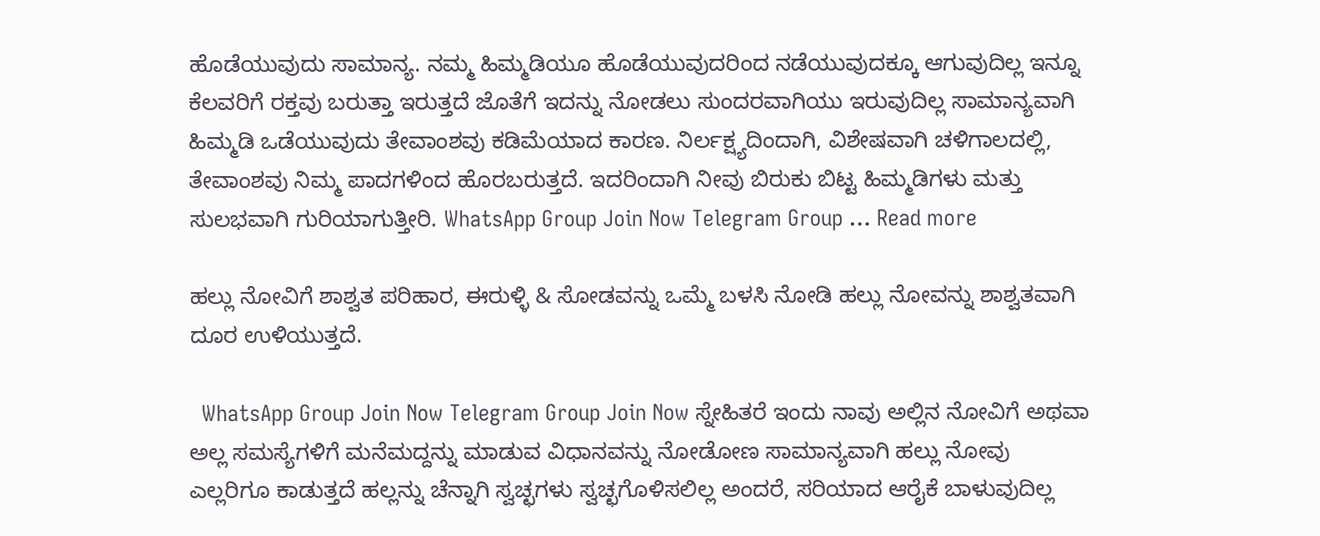ಹೊಡೆಯುವುದು ಸಾಮಾನ್ಯ. ನಮ್ಮ ಹಿಮ್ಮಡಿಯೂ ಹೊಡೆಯುವುದರಿಂದ ನಡೆಯುವುದಕ್ಕೂ ಆಗುವುದಿಲ್ಲ ಇನ್ನೂ ಕೆಲವರಿಗೆ ರಕ್ತವು ಬರುತ್ತಾ ಇರುತ್ತದೆ ಜೊತೆಗೆ ಇದನ್ನು ನೋಡಲು ಸುಂದರವಾಗಿಯು ಇರುವುದಿಲ್ಲ ಸಾಮಾನ್ಯವಾಗಿ ಹಿಮ್ಮಡಿ ಒಡೆಯುವುದು ತೇವಾಂಶವು ಕಡಿಮೆಯಾದ ಕಾರಣ. ನಿರ್ಲಕ್ಷ್ಯದಿಂದಾಗಿ, ವಿಶೇಷವಾಗಿ ಚಳಿಗಾಲದಲ್ಲಿ, ತೇವಾಂಶವು ನಿಮ್ಮ ಪಾದಗಳಿಂದ ಹೊರಬರುತ್ತದೆ. ಇದರಿಂದಾಗಿ ನೀವು ಬಿರುಕು ಬಿಟ್ಟ ಹಿಮ್ಮಡಿಗಳು ಮತ್ತು ಸುಲಭವಾಗಿ ಗುರಿಯಾಗುತ್ತೀರಿ. WhatsApp Group Join Now Telegram Group … Read more

ಹಲ್ಲು ನೋವಿಗೆ ಶಾಶ್ವತ ಪರಿಹಾರ, ಈರುಳ್ಳಿ & ಸೋಡವನ್ನು ಒಮ್ಮೆ ಬಳಸಿ ನೋಡಿ ಹಲ್ಲು ನೋವನ್ನು ಶಾಶ್ವತವಾಗಿ ದೂರ ಉಳಿಯುತ್ತದೆ.

  WhatsApp Group Join Now Telegram Group Join Now ಸ್ನೇಹಿತರೆ ಇಂದು ನಾವು ಅಲ್ಲಿನ ನೋವಿಗೆ ಅಥವಾ ಅಲ್ಲ ಸಮಸ್ಯೆಗಳಿಗೆ ಮನೆಮದ್ದನ್ನು ಮಾಡುವ ವಿಧಾನವನ್ನು ನೋಡೋಣ ಸಾಮಾನ್ಯವಾಗಿ ಹಲ್ಲು ನೋವು ಎಲ್ಲರಿಗೂ ಕಾಡುತ್ತದೆ ಹಲ್ಲನ್ನು ಚೆನ್ನಾಗಿ ಸ್ವಚ್ಛಗಳು ಸ್ವಚ್ಛಗೊಳಿಸಲಿಲ್ಲ ಅಂದರೆ, ಸರಿಯಾದ ಆರೈಕೆ ಬಾಳುವುದಿಲ್ಲ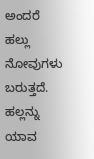ಅಂದರೆ ಹಲ್ಲು ನೋವುಗಳು ಬರುತ್ತದೆ. ಹಲ್ಲನ್ನು ಯಾವ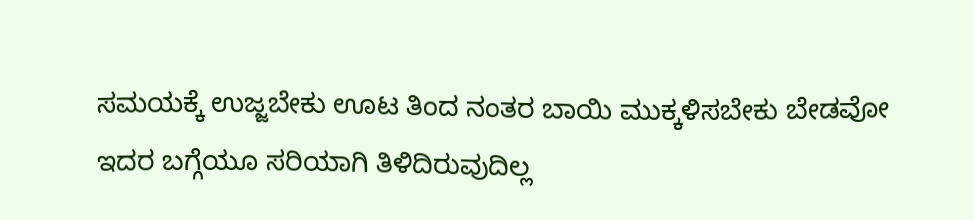ಸಮಯಕ್ಕೆ ಉಜ್ಜಬೇಕು ಊಟ ತಿಂದ ನಂತರ ಬಾಯಿ ಮುಕ್ಕಳಿಸಬೇಕು ಬೇಡವೋ ಇದರ ಬಗ್ಗೆಯೂ ಸರಿಯಾಗಿ ತಿಳಿದಿರುವುದಿಲ್ಲ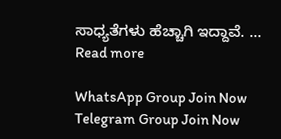ಸಾಧ್ಯತೆಗಳು ಹೆಚ್ಚಾಗಿ ಇದ್ದಾವೆ. … Read more

WhatsApp Group Join Now
Telegram Group Join Now